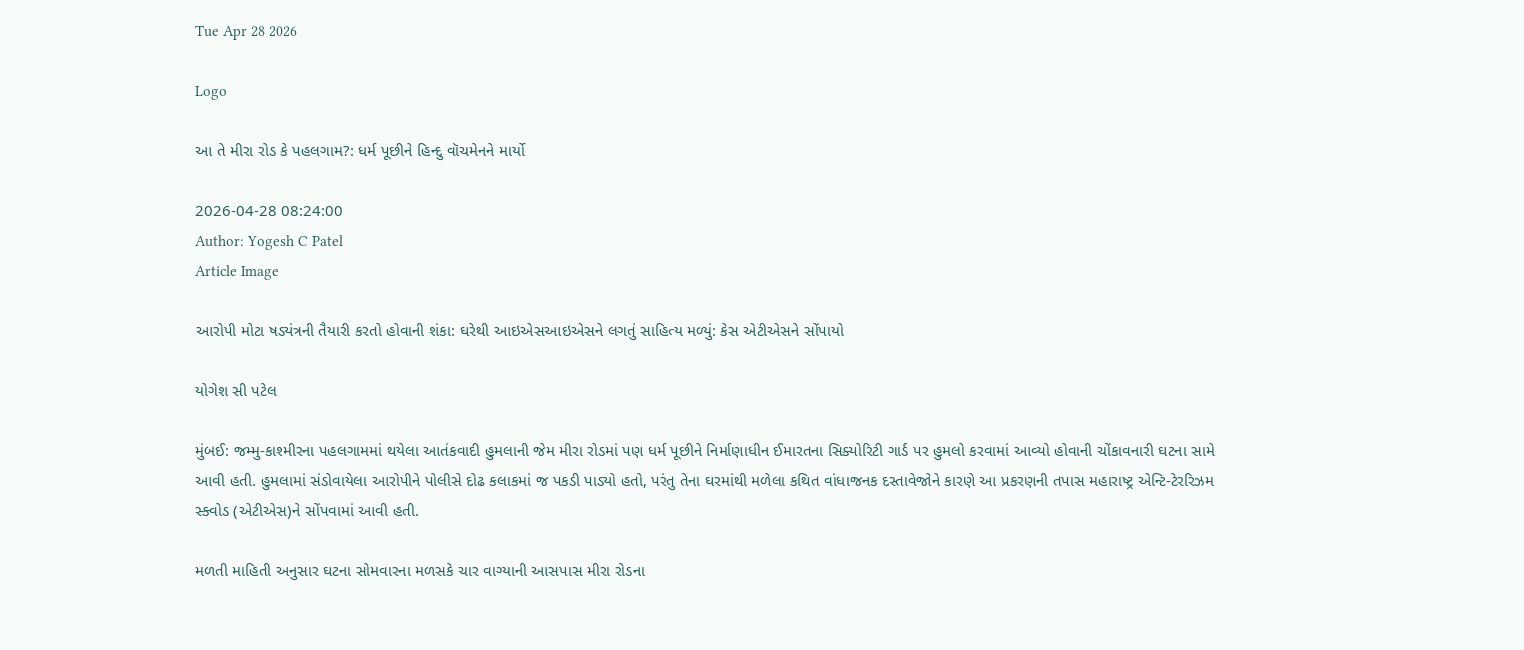Tue Apr 28 2026

Logo

આ તે મીરા રોડ કે પહલગામ?: ધર્મ પૂછીને હિન્દુ વૉચમેનને માર્યો

2026-04-28 08:24:00
Author: Yogesh C Patel
Article Image

આરોપી મોટા ષડ્યંત્રની તૈયારી કરતો હોવાની શંકા: ઘરેથી આઇએસઆઇએસને લગતું સાહિત્ય મળ્યું: કેસ એટીએસને સોંપાયો

યોગેશ સી પટેલ

મુંબઈ: જમ્મુ-કાશ્મીરના પહલગામમાં થયેલા આતંકવાદી હુમલાની જેમ મીરા રોડમાં પણ ધર્મ પૂછીને નિર્માણાધીન ઈમારતના સિક્યોરિટી ગાર્ડ પર હુમલો કરવામાં આવ્યો હોવાની ચોંકાવનારી ઘટના સામે આવી હતી. હુમલામાં સંડોવાયેલા આરોપીને પોલીસે દોઢ કલાકમાં જ પકડી પાડ્યો હતો, પરંતુ તેના ઘરમાંથી મળેલા કથિત વાંધાજનક દસ્તાવેજોને કારણે આ પ્રકરણની તપાસ મહારાષ્ટ્ર એન્ટિ-ટેરરિઝમ સ્ક્વોડ (એટીએસ)ને સોંપવામાં આવી હતી.

મળતી માહિતી અનુસાર ઘટના સોમવારના મળસકે ચાર વાગ્યાની આસપાસ મીરા રોડના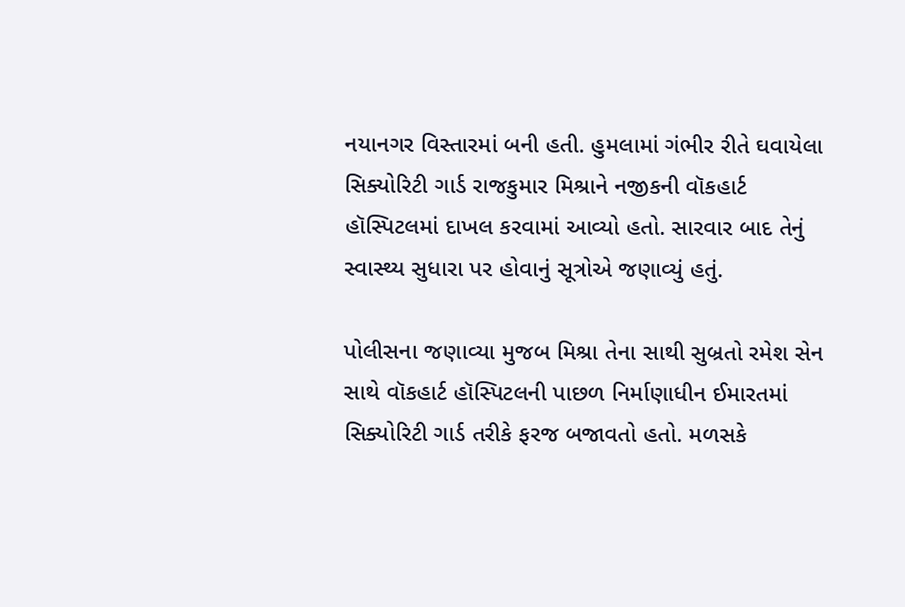નયાનગર વિસ્તારમાં બની હતી. હુમલામાં ગંભીર રીતે ઘવાયેલા સિક્યોરિટી ગાર્ડ રાજકુમાર મિશ્રાને નજીકની વૉકહાર્ટ હૉસ્પિટલમાં દાખલ કરવામાં આવ્યો હતો. સારવાર બાદ તેનું સ્વાસ્થ્ય સુધારા પર હોવાનું સૂત્રોએ જણાવ્યું હતું.

પોલીસના જણાવ્યા મુજબ મિશ્રા તેના સાથી સુબ્રતો રમેશ સેન સાથે વૉકહાર્ટ હૉસ્પિટલની પાછળ નિર્માણાધીન ઈમારતમાં સિક્યોરિટી ગાર્ડ તરીકે ફરજ બજાવતો હતો. મળસકે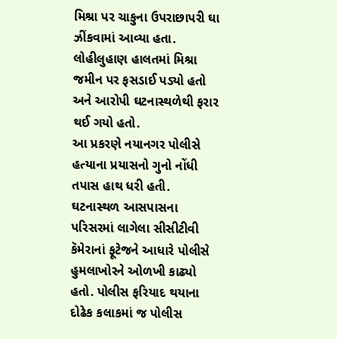મિશ્રા પર ચાકુના ઉપરાછાપરી ઘા ઝીંકવામાં આવ્યા હતા. લોહીલુહાણ હાલતમાં મિશ્રા જમીન પર ફસડાઈ પડ્યો હતો અને આરોપી ઘટનાસ્થળેથી ફરાર થઈ ગયો હતો.
આ પ્રકરણે નયાનગર પોલીસે હત્યાના પ્રયાસનો ગુનો નોંધી તપાસ હાથ ધરી હતી. ઘટનાસ્થળ આસપાસના પરિસરમાં લાગેલા સીસીટીવી કૅમેરાનાં ફૂટેજને આધારે પોલીસે હુમલાખોરને ઓળખી કાઢ્યો હતો. પોલીસ ફરિયાદ થયાના દોઢેક કલાકમાં જ પોલીસ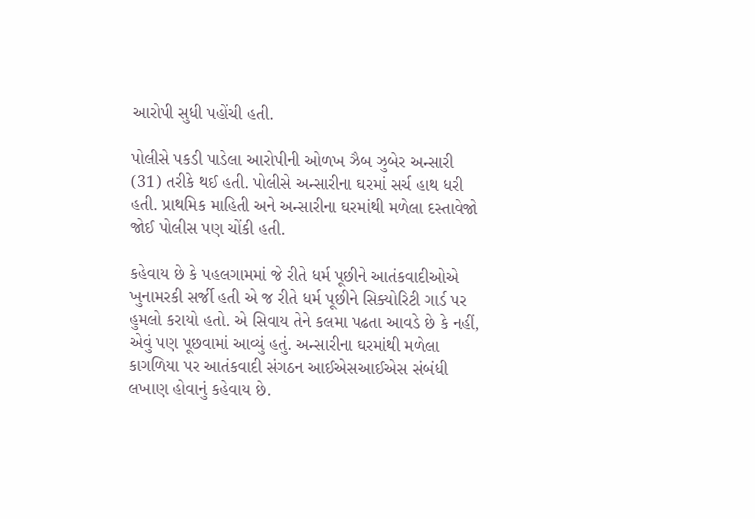આરોપી સુધી પહોંચી હતી.

પોલીસે પકડી પાડેલા આરોપીની ઓળખ ઝૈબ ઝુબેર અન્સારી (31) તરીકે થઈ હતી. પોલીસે અન્સારીના ઘરમાં સર્ચ હાથ ધરી હતી. પ્રાથમિક માહિતી અને અન્સારીના ઘરમાંથી મળેલા દસ્તાવેજો જોઈ પોલીસ પણ ચોંકી હતી.

કહેવાય છે કે પહલગામમાં જે રીતે ધર્મ પૂછીને આતંકવાદીઓએ ખુનામરકી સર્જી હતી એ જ રીતે ધર્મ પૂછીને સિક્યોરિટી ગાર્ડ પર હુમલો કરાયો હતો. એ સિવાય તેને કલમા પઢતા આવડે છે કે નહીં, એવું પણ પૂછવામાં આવ્યું હતું. અન્સારીના ઘરમાંથી મળેલા કાગળિયા પર આતંકવાદી સંગઠન આઈએસઆઈએસ સંબંધી લખાણ હોવાનું કહેવાય છે.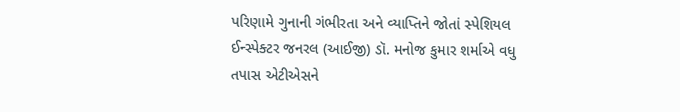પરિણામે ગુનાની ગંભીરતા અને વ્યાપ્તિને જોતાં સ્પેશિયલ ઈન્સ્પેક્ટર જનરલ (આઈજી) ડૉ. મનોજ કુમાર શર્માએ વધુ તપાસ એટીએસને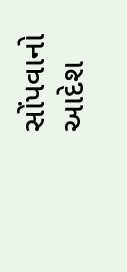સોંપવાનો આદેશ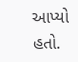આપ્યો હતો.